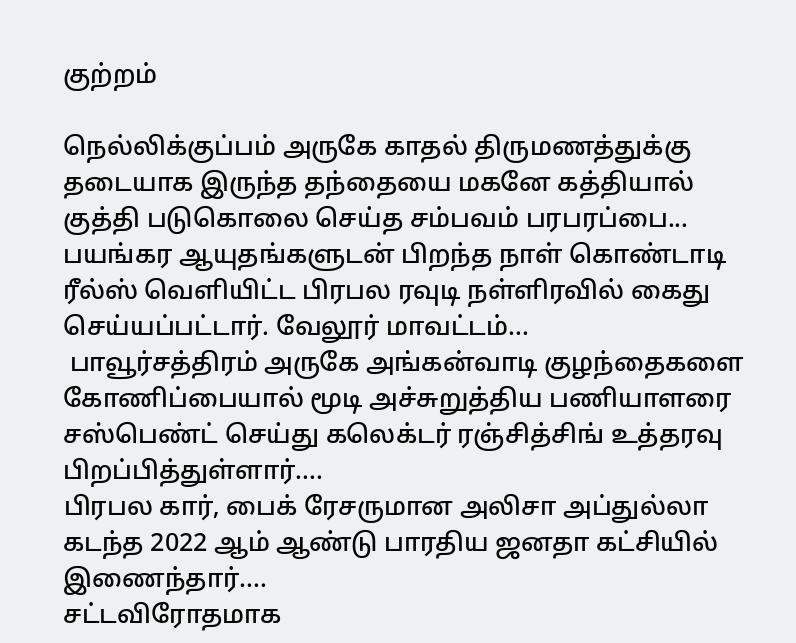குற்றம்

நெல்லிக்குப்பம் அருகே காதல் திருமணத்துக்கு தடையாக இருந்த தந்தையை மகனே கத்தியால் குத்தி படுகொலை செய்த சம்பவம் பரபரப்பை...
பயங்கர ஆயுதங்களுடன் பிறந்த நாள் கொண்டாடி ரீல்ஸ் வெளியிட்ட பிரபல ரவுடி நள்ளிரவில் கைது செய்யப்பட்டார். வேலூர் மாவட்டம்...
 பாவூர்சத்திரம் அருகே அங்கன்வாடி குழந்தைகளை கோணிப்பையால் மூடி அச்சுறுத்திய பணியாளரை சஸ்பெண்ட் செய்து கலெக்டர் ரஞ்சித்சிங் உத்தரவு பிறப்பித்துள்ளார்....
பிரபல கார், பைக் ரேசருமான அலிசா அப்துல்லா கடந்த 2022 ஆம் ஆண்டு பாரதிய ஜனதா கட்சியில் இணைந்தார்....
சட்டவிரோதமாக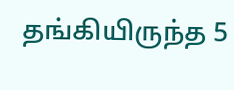தங்கியிருந்த 5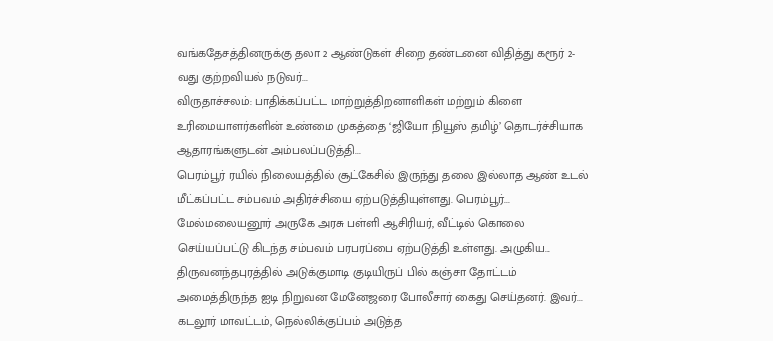வங்கதேசத்தினருக்கு தலா 2 ஆண்டுகள் சிறை தண்டனை விதித்து கரூர் 2-வது குற்றவியல் நடுவர்...
விருதாச்சலம்: பாதிக்கப்பட்ட மாற்றுத்திறனாளிகள் மற்றும் கிளை உரிமையாளர்களின் உண்மை முகத்தை ‘ஜியோ நியூஸ் தமிழ்’ தொடர்ச்சியாக ஆதாரங்களுடன் அம்பலப்படுத்தி...
பெரம்பூர் ரயில் நிலையத்தில் சூட்கேசில் இருந்து தலை இல்லாத ஆண் உடல் மீட்கப்பட்ட சம்பவம் அதிர்ச்சியை ஏற்படுத்தியுள்ளது. பெரம்பூர்...
மேல்மலையனூர் அருகே அரசு பள்ளி ஆசிரியர், வீட்டில் கொலை செய்யப்பட்டு கிடந்த சம்பவம் பரபரப்பை ஏற்படுத்தி உள்ளது. அழுகிய...
திருவனந்தபுரத்தில் அடுக்குமாடி குடியிருப் பில் கஞ்சா தோட்டம் அமைத்திருந்த ஐடி நிறுவன மேனேஜரை போலீசார் கைது செய்தனர். இவர்...
கடலூர் மாவட்டம், நெல்லிக்குப்பம் அடுத்த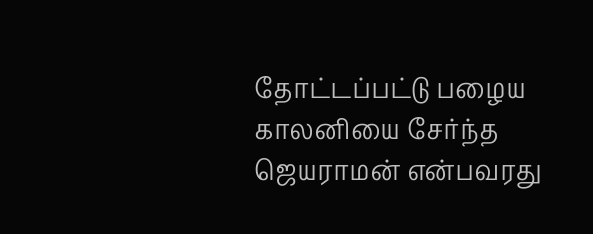தோட்டப்பட்டு பழைய காலனியை சேர்ந்த ஜெயராமன் என்பவரது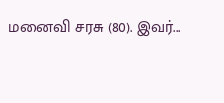மனைவி சரசு (80). இவர்...